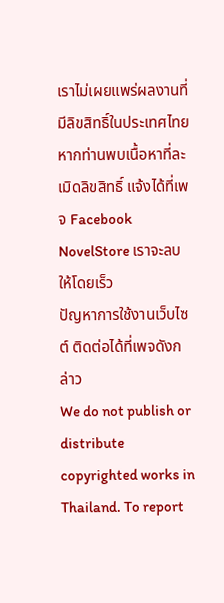เราไม่เผยแพร่ผลงานที่มีลิขสิทธิ์ในประเทศไทย หากท่านพบเนื้อหาที่ละเมิดลิขสิทธิ์ แจ้งได้ที่เพจ Facebook NovelStore เราจะลบให้โดยเร็ว
ปัญหาการใช้งานเว็บไซต์ ติดต่อได้ที่เพจดังกล่าว
We do not publish or distribute copyrighted works in Thailand. To report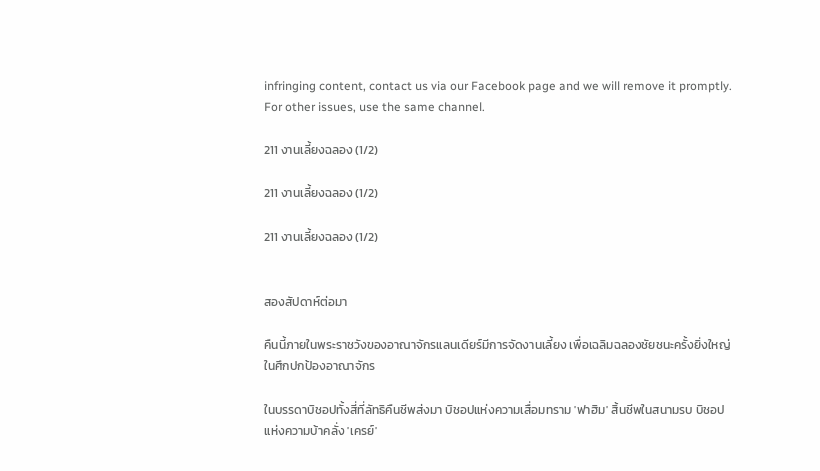infringing content, contact us via our Facebook page and we will remove it promptly. For other issues, use the same channel.

211 งานเลี้ยงฉลอง (1/2)

211 งานเลี้ยงฉลอง (1/2)

211 งานเลี้ยงฉลอง (1/2)


สองสัปดาห์ต่อมา

คืนนี้ภายในพระราชวังของอาณาจักรแลนเดียร์มีการจัดงานเลี้ยง เพื่อเฉลิมฉลองชัยชนะครั้งยิ่งใหญ่ในศึกปกป้องอาณาจักร

ในบรรดาบิชอปทั้งสี่ที่ลัทธิคืนชีพส่งมา บิชอปแห่งความเสื่อมทราม 'ฟาฮิม' สิ้นชีพในสนามรบ บิชอปแห่งความบ้าคลั่ง 'เครย์'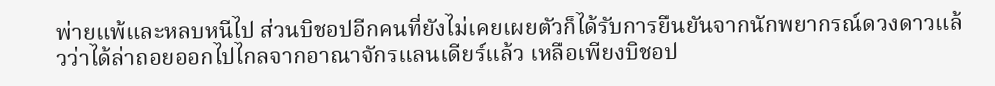พ่ายแพ้และหลบหนีไป ส่วนบิชอปอีกคนที่ยังไม่เคยเผยตัวก็ได้รับการยืนยันจากนักพยากรณ์ดวงดาวแล้วว่าได้ล่าถอยออกไปไกลจากอาณาจักรแลนเดียร์แล้ว เหลือเพียงบิชอป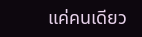แค่คนเดียว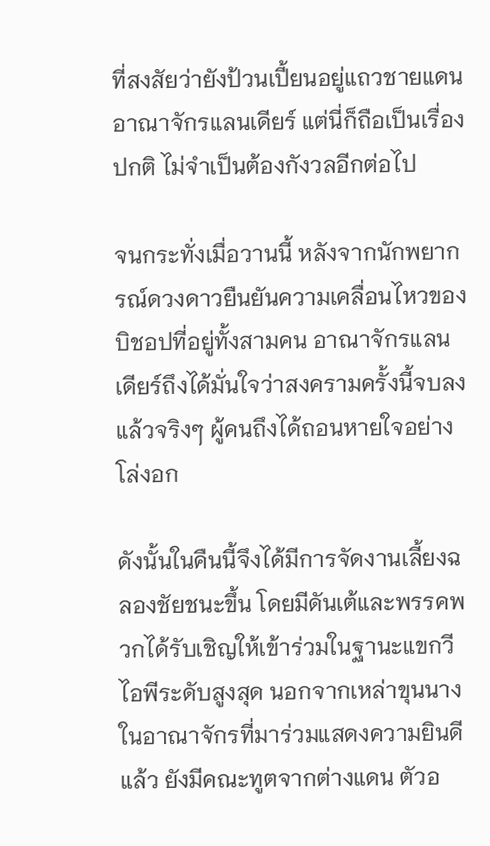ที่สงสัยว่ายังป้วนเปี้ยนอยู่แถวชายแดนอาณาจักรแลนเดียร์ แต่นี่ก็ถือเป็นเรื่องปกติ ไม่จำเป็นต้องกังวลอีกต่อไป

จนกระทั่งเมื่อวานนี้ หลังจากนักพยากรณ์ดวงดาวยืนยันความเคลื่อนไหวของบิชอปที่อยู่ทั้งสามคน อาณาจักรแลนเดียร์ถึงได้มั่นใจว่าสงครามครั้งนี้จบลงแล้วจริงๆ ผู้คนถึงได้ถอนหายใจอย่างโล่งอก

ดังนั้นในคืนนี้จึงได้มีการจัดงานเลี้ยงฉลองชัยชนะขึ้น โดยมีดันเต้และพรรคพวกได้รับเชิญให้เข้าร่วมในฐานะแขกวีไอพีระดับสูงสุด นอกจากเหล่าขุนนางในอาณาจักรที่มาร่วมแสดงความยินดีแล้ว ยังมีคณะทูตจากต่างแดน ตัวอ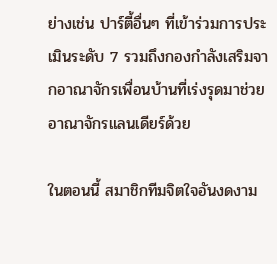ย่างเช่น ปาร์ตี้อื่นๆ ที่เข้าร่วมการประเมินระดับ 7 รวมถึงกองกำลังเสริมจากอาณาจักรเพื่อนบ้านที่เร่งรุดมาช่วยอาณาจักรแลนเดียร์ด้วย

ในตอนนี้ สมาชิกทีมจิตใจอันงดงาม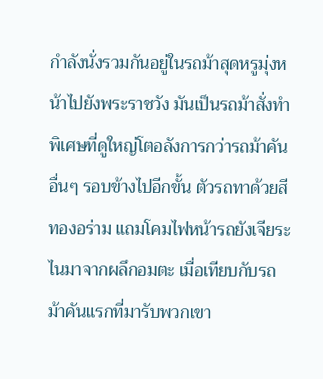กำลังนั่งรวมกันอยู่ในรถม้าสุดหรูมุ่งหน้าไปยังพระราชวัง มันเป็นรถม้าสั่งทำพิเศษที่ดูใหญ่โตอลังการกว่ารถม้าคันอื่นๆ รอบข้างไปอีกขั้น ตัวรถทาด้วยสีทองอร่าม แถมโคมไฟหน้ารถยังเจียระไนมาจากผลึกอมตะ เมื่อเทียบกับรถม้าคันแรกที่มารับพวกเขา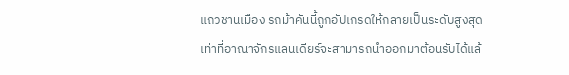แถวชานเมือง รถม้าคันนี้ถูกอัปเกรดให้กลายเป็นระดับสูงสุดเท่าที่อาณาจักรแลนเดียร์จะสามารถนำออกมาต้อนรับได้แล้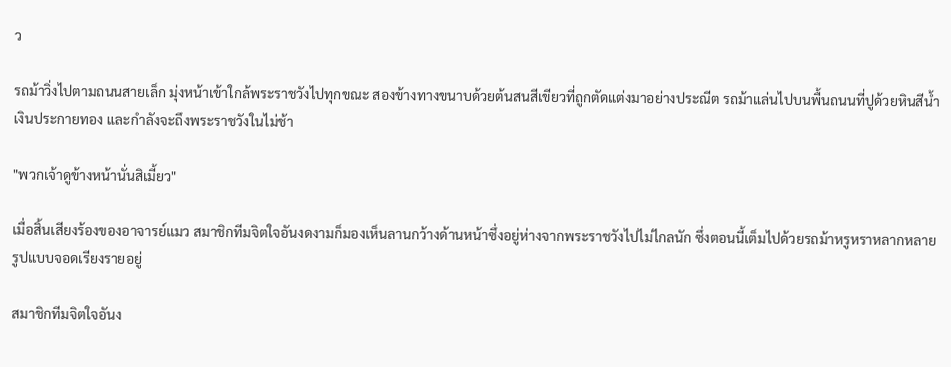ว

รถม้าวิ่งไปตามถนนสายเล็ก มุ่งหน้าเข้าใกล้พระราชวังไปทุกขณะ สองข้างทางขนาบด้วยต้นสนสีเขียวที่ถูกตัดแต่งมาอย่างประณีต รถม้าแล่นไปบนพื้นถนนที่ปูด้วยหินสีน้ำเงินประกายทอง และกำลังจะถึงพระราชวังในไม่ช้า

"พวกเจ้าดูข้างหน้านั่นสิเมี้ยว"

เมื่อสิ้นเสียงร้องของอาจารย์แมว สมาชิกทีมจิตใจอันงดงามก็มองเห็นลานกว้างด้านหน้าซึ่งอยู่ห่างจากพระราชวังไปไม่ไกลนัก ซึ่งตอนนี้เต็มไปด้วยรถม้าหรูหราหลากหลายรูปแบบจอดเรียงรายอยู่

สมาชิกทีมจิตใจอันง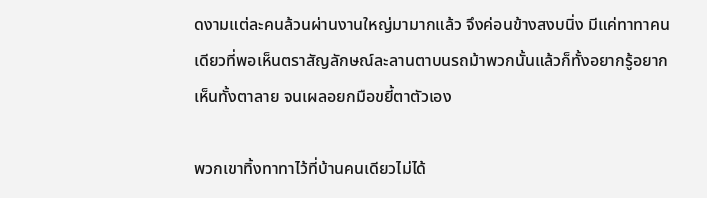ดงามแต่ละคนล้วนผ่านงานใหญ่มามากแล้ว จึงค่อนข้างสงบนิ่ง มีแค่ทาทาคนเดียวที่พอเห็นตราสัญลักษณ์ละลานตาบนรถม้าพวกนั้นแล้วก็ทั้งอยากรู้อยากเห็นทั้งตาลาย จนเผลอยกมือขยี้ตาตัวเอง

พวกเขาทิ้งทาทาไว้ที่บ้านคนเดียวไม่ได้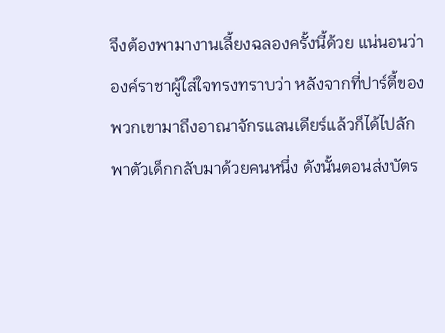จึงต้องพามางานเลี้ยงฉลองครั้งนี้ด้วย แน่นอนว่าองค์ราชาผู้ใส่ใจทรงทราบว่า หลังจากที่ปาร์ตี้ของพวกเขามาถึงอาณาจักรแลนเดียร์แล้วก็ได้ไปลักพาตัวเด็กกลับมาด้วยคนหนึ่ง ดังนั้นตอนส่งบัตร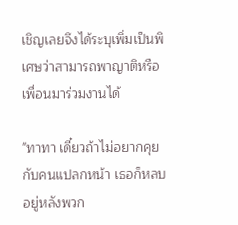เชิญเลยจึงได้ระบุเพิ่มเป็นพิเศษว่าสามารถพาญาติหรือเพื่อนมาร่วมงานได้

"ทาทา เดี๋ยวถ้าไม่อยากคุยกับคนแปลกหน้า เธอก็หลบอยู่หลังพวก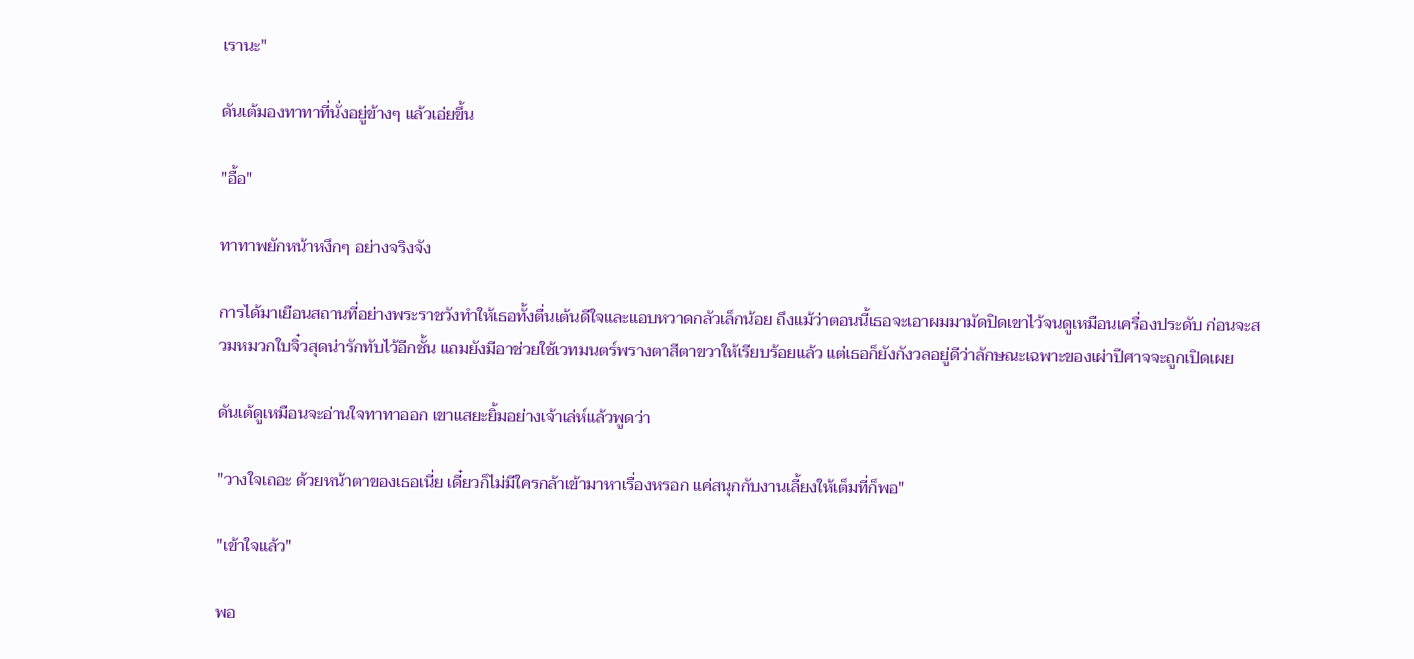เรานะ"

ดันเต้มองทาทาที่นั่งอยู่ข้างๆ แล้วเอ่ยขึ้น

"อื้อ"

ทาทาพยักหน้าหงึกๆ อย่างจริงจัง

การได้มาเยือนสถานที่อย่างพระราชวังทำให้เธอทั้งตื่นเต้นดีใจและแอบหวาดกลัวเล็กน้อย ถึงแม้ว่าตอนนี้เธอจะเอาผมมามัดปิดเขาไว้จนดูเหมือนเครื่องประดับ ก่อนจะสวมหมวกใบจิ๋วสุดน่ารักทับไว้อีกชั้น แถมยังมีอาช่วยใช้เวทมนตร์พรางตาสีตาขวาให้เรียบร้อยแล้ว แต่เธอก็ยังกังวลอยู่ดีว่าลักษณะเฉพาะของเผ่าปีศาจจะถูกเปิดเผย

ดันเต้ดูเหมือนจะอ่านใจทาทาออก เขาแสยะยิ้มอย่างเจ้าเล่ห์แล้วพูดว่า

"วางใจเถอะ ด้วยหน้าตาของเธอเนี่ย เดี๋ยวก็ไม่มีใครกล้าเข้ามาหาเรื่องหรอก แค่สนุกกับงานเลี้ยงให้เต็มที่ก็พอ"

"เข้าใจแล้ว"

พอ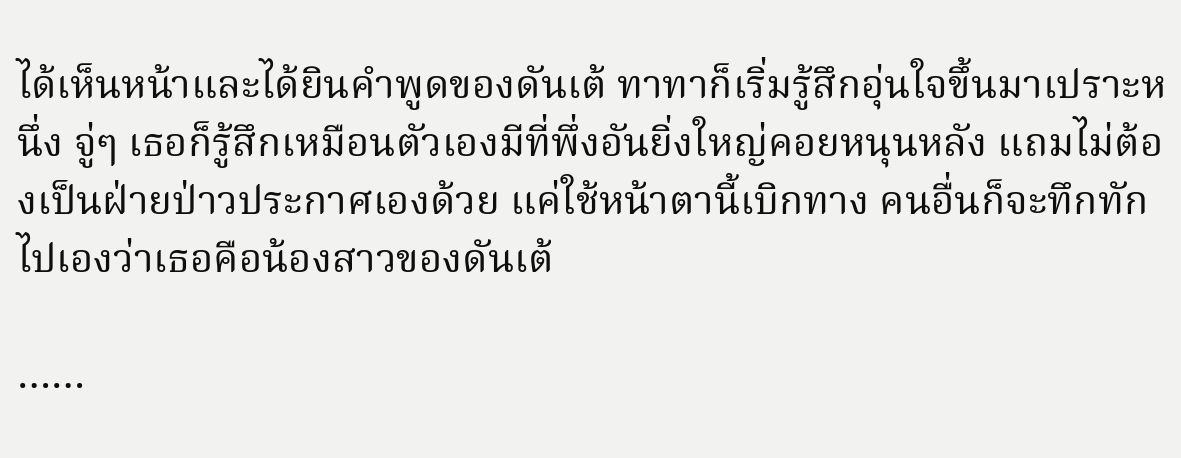ได้เห็นหน้าและได้ยินคำพูดของดันเต้ ทาทาก็เริ่มรู้สึกอุ่นใจขึ้นมาเปราะหนึ่ง จู่ๆ เธอก็รู้สึกเหมือนตัวเองมีที่พึ่งอันยิ่งใหญ่คอยหนุนหลัง แถมไม่ต้องเป็นฝ่ายป่าวประกาศเองด้วย แค่ใช้หน้าตานี้เบิกทาง คนอื่นก็จะทึกทักไปเองว่าเธอคือน้องสาวของดันเต้

……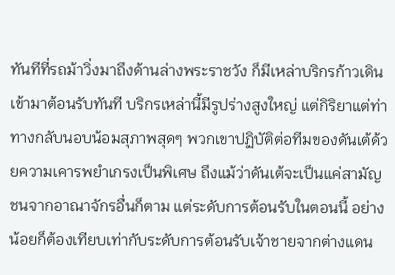ทันทีที่รถม้าวิ่งมาถึงด้านล่างพระราชวัง ก็มีเหล่าบริกรก้าวเดินเข้ามาต้อนรับทันที บริกรเหล่านี้มีรูปร่างสูงใหญ่ แต่กิริยาแต่ท่าทางกลับนอบน้อมสุภาพสุดๆ พวกเขาปฏิบัติต่อทีมของดันเต้ด้วยความเคารพยำเกรงเป็นพิเศษ ถึงแม้ว่าดันเต้จะเป็นแค่สามัญชนจากอาณาจักรอื่นก็ตาม แต่ระดับการต้อนรับในตอนนี้ อย่างน้อยก็ต้องเทียบเท่ากับระดับการต้อนรับเจ้าชายจากต่างแดน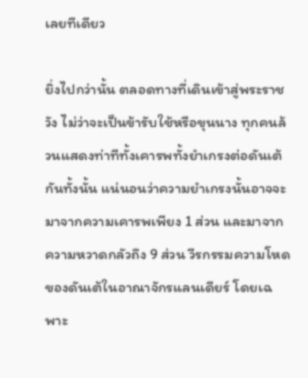เลยทีเดียว

ยิ่งไปกว่านั้น ตลอดทางที่เดินเข้าสู่พระราชวัง ไม่ว่าจะเป็นข้ารับใช้หรือขุนนาง ทุกคนล้วนแสดงท่าทีทั้งเคารพทั้งยำเกรงต่อดันเต้กันทั้งนั้น แน่นอนว่าความยำเกรงนั้นอาจจะมาจากความเคารพเพียง 1 ส่วน และมาจากความหวาดกลัวถึง 9 ส่วน วีรกรรมความโหดของดันเต้ในอาณาจักรแลนเดียร์ โดยเฉพาะ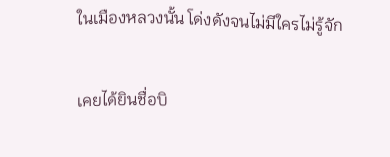ในเมืองหลวงนั้น โด่งดังจนไม่มีใครไม่รู้จัก

เคยได้ยินชื่อบิ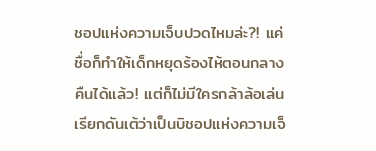ชอปแห่งความเจ็บปวดไหมล่ะ?! แค่ชื่อก็ทำให้เด็กหยุดร้องไห้ตอนกลางคืนได้แล้ว! แต่ก็ไม่มีใครกล้าล้อเล่นเรียกดันเต้ว่าเป็นบิชอปแห่งความเจ็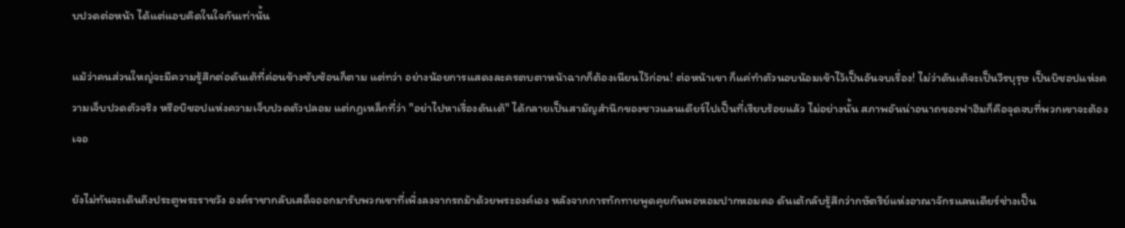บปวดต่อหน้า ได้แต่แอบคิดในใจกันเท่านั้น

แม้ว่าคนส่วนใหญ่จะมีความรู้สึกต่อดันเต้ที่ค่อนข้างซับซ้อนก็ตาม แต่ทว่า อย่างน้อยการแสดงละครตบตาหน้าฉากก็ต้องเนียนไว้ก่อน! ต่อหน้าเขา ก็แค่ทำตัวนอบน้อมเข้าไว้เป็นอันจบเรื่อง! ไม่ว่าดันเต้จะเป็นวีรบุรุษ เป็นบิชอปแห่งความเจ็บปวดตัวจริง หรือบิชอปแห่งความเจ็บปวดตัวปลอม แต่กฎเหล็กที่ว่า "อย่าไปหาเรื่องดันเต้" ได้กลายเป็นสามัญสำนึกของชาวแลนเดียร์ไปเป็นที่เรียบร้อยแล้ว ไม่อย่างนั้น สภาพอันน่าอนาถของฟาฮิมก็คือจุดจบที่พวกเขาจะต้องเจอ

ยังไม่ทันจะเดินถึงประตูพระราชวัง องค์ราชากลับเสด็จออกมารับพวกเขาที่เพิ่งลงจากรถม้าด้วยพระองค์เอง หลังจากการทักทายพูดคุยกันพอหอมปากหอมคอ ดันเต้กลับรู้สึกว่ากษัตริย์แห่งอาณาจักรแลนเดียร์ช่างเป็น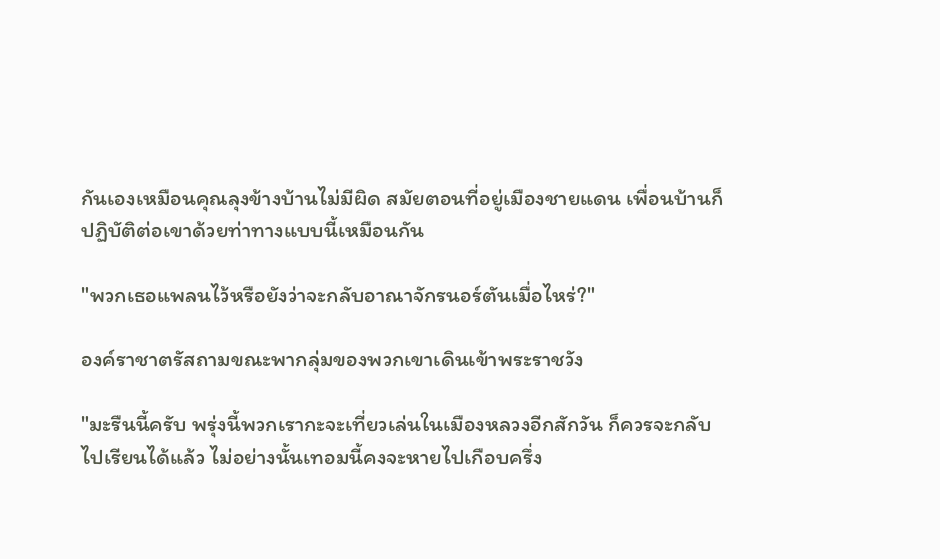กันเองเหมือนคุณลุงข้างบ้านไม่มีผิด สมัยตอนที่อยู่เมืองชายแดน เพื่อนบ้านก็ปฏิบัติต่อเขาด้วยท่าทางแบบนี้เหมือนกัน

"พวกเธอแพลนไว้หรือยังว่าจะกลับอาณาจักรนอร์ตันเมื่อไหร่?"

องค์ราชาตรัสถามขณะพากลุ่มของพวกเขาเดินเข้าพระราชวัง

"มะรืนนี้ครับ พรุ่งนี้พวกเรากะจะเที่ยวเล่นในเมืองหลวงอีกสักวัน ก็ควรจะกลับไปเรียนได้แล้ว ไม่อย่างนั้นเทอมนี้คงจะหายไปเกือบครึ่ง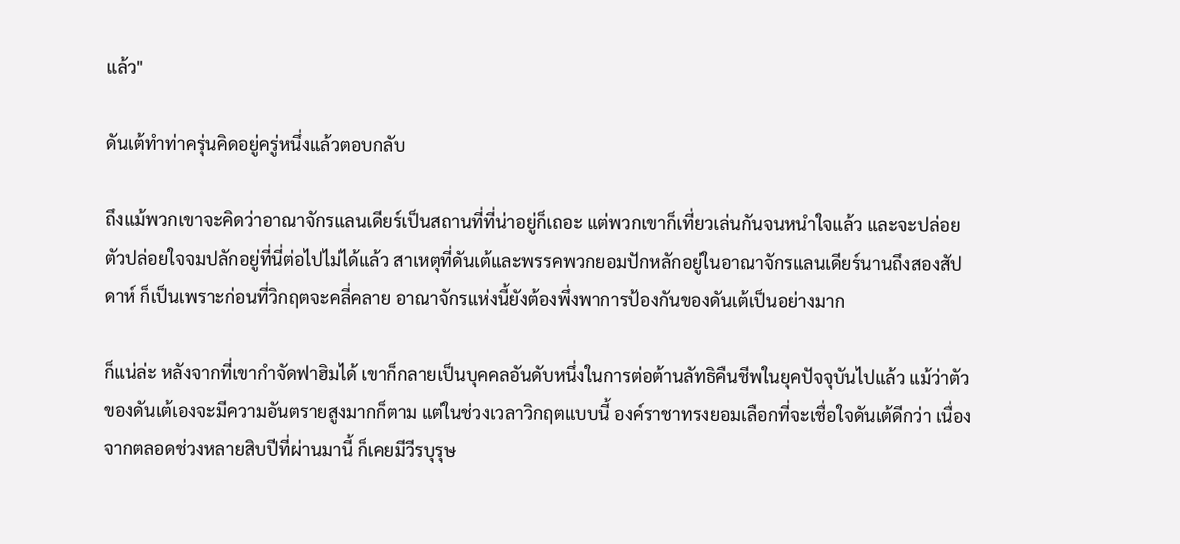แล้ว"

ดันเต้ทำท่าครุ่นคิดอยู่ครู่หนึ่งแล้วตอบกลับ

ถึงแม้พวกเขาจะคิดว่าอาณาจักรแลนเดียร์เป็นสถานที่ที่น่าอยู่ก็เถอะ แต่พวกเขาก็เที่ยวเล่นกันจนหนำใจแล้ว และจะปล่อยตัวปล่อยใจจมปลักอยู่ที่นี่ต่อไปไม่ได้แล้ว สาเหตุที่ดันเต้และพรรคพวกยอมปักหลักอยู่ในอาณาจักรแลนเดียร์นานถึงสองสัปดาห์ ก็เป็นเพราะก่อนที่วิกฤตจะคลี่คลาย อาณาจักรแห่งนี้ยังต้องพึ่งพาการป้องกันของดันเต้เป็นอย่างมาก

ก็แน่ล่ะ หลังจากที่เขากำจัดฟาฮิมได้ เขาก็กลายเป็นบุคคลอันดับหนึ่งในการต่อต้านลัทธิคืนชีพในยุคปัจจุบันไปแล้ว แม้ว่าตัวของดันเต้เองจะมีความอันตรายสูงมากก็ตาม แต่ในช่วงเวลาวิกฤตแบบนี้ องค์ราชาทรงยอมเลือกที่จะเชื่อใจดันเต้ดีกว่า เนื่องจากตลอดช่วงหลายสิบปีที่ผ่านมานี้ ก็เคยมีวีรบุรุษ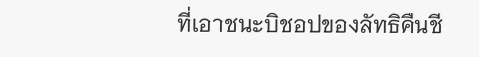ที่เอาชนะบิชอปของลัทธิคืนชี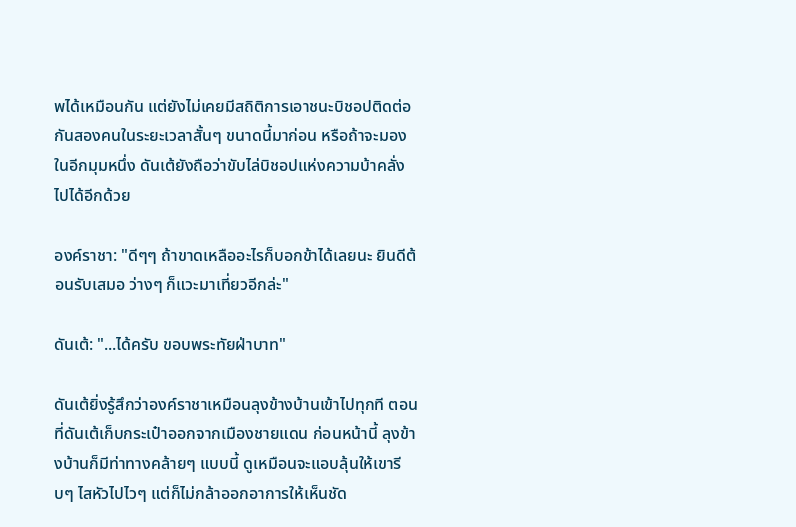พได้เหมือนกัน แต่ยังไม่เคยมีสถิติการเอาชนะบิชอปติดต่อกันสองคนในระยะเวลาสั้นๆ ขนาดนี้มาก่อน หรือถ้าจะมองในอีกมุมหนึ่ง ดันเต้ยังถือว่าขับไล่บิชอปแห่งความบ้าคลั่งไปได้อีกด้วย

องค์ราชา: "ดีๆๆ ถ้าขาดเหลืออะไรก็บอกข้าได้เลยนะ ยินดีต้อนรับเสมอ ว่างๆ ก็แวะมาเที่ยวอีกล่ะ"

ดันเต้: "...ได้ครับ ขอบพระทัยฝ่าบาท"

ดันเต้ยิ่งรู้สึกว่าองค์ราชาเหมือนลุงข้างบ้านเข้าไปทุกที ตอนที่ดันเต้เก็บกระเป๋าออกจากเมืองชายแดน ก่อนหน้านี้ ลุงข้างบ้านก็มีท่าทางคล้ายๆ แบบนี้ ดูเหมือนจะแอบลุ้นให้เขารีบๆ ไสหัวไปไวๆ แต่ก็ไม่กล้าออกอาการให้เห็นชัด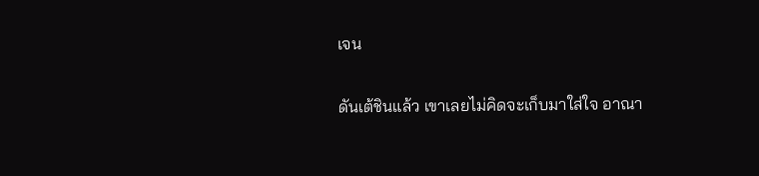เจน

ดันเต้ชินแล้ว เขาเลยไม่คิดจะเก็บมาใส่ใจ อาณา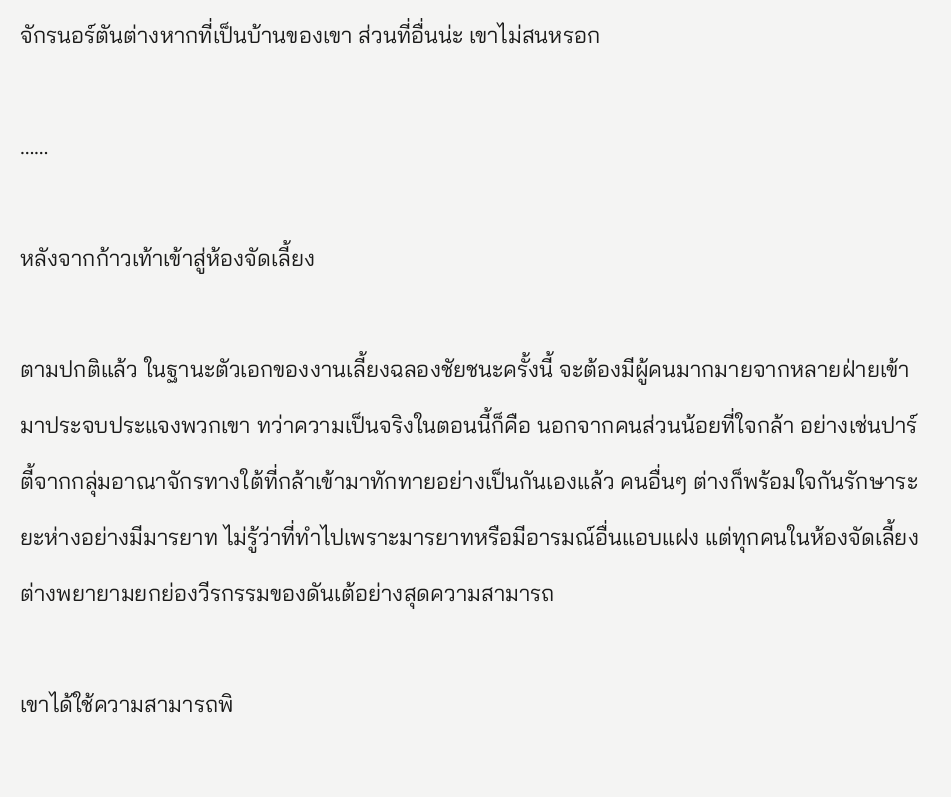จักรนอร์ตันต่างหากที่เป็นบ้านของเขา ส่วนที่อื่นน่ะ เขาไม่สนหรอก

……

หลังจากก้าวเท้าเข้าสู่ห้องจัดเลี้ยง

ตามปกติแล้ว ในฐานะตัวเอกของงานเลี้ยงฉลองชัยชนะครั้งนี้ จะต้องมีผู้คนมากมายจากหลายฝ่ายเข้ามาประจบประแจงพวกเขา ทว่าความเป็นจริงในตอนนี้ก็คือ นอกจากคนส่วนน้อยที่ใจกล้า อย่างเช่นปาร์ตี้จากกลุ่มอาณาจักรทางใต้ที่กล้าเข้ามาทักทายอย่างเป็นกันเองแล้ว คนอื่นๆ ต่างก็พร้อมใจกันรักษาระยะห่างอย่างมีมารยาท ไม่รู้ว่าที่ทำไปเพราะมารยาทหรือมีอารมณ์อื่นแอบแฝง แต่ทุกคนในห้องจัดเลี้ยงต่างพยายามยกย่องวีรกรรมของดันเต้อย่างสุดความสามารถ

เขาได้ใช้ความสามารถพิ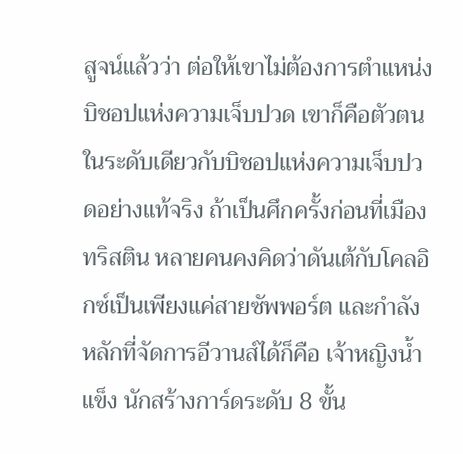สูจน์แล้วว่า ต่อให้เขาไม่ต้องการตำแหน่งบิชอปแห่งความเจ็บปวด เขาก็คือตัวตนในระดับเดียวกับบิชอปแห่งความเจ็บปวดอย่างแท้จริง ถ้าเป็นศึกครั้งก่อนที่เมืองทริสติน หลายคนคงคิดว่าดันเต้กับโคลอิกซ์เป็นเพียงแค่สายซัพพอร์ต และกำลังหลักที่จัดการอีวานส์ได้ก็คือ เจ้าหญิงน้ำแข็ง นักสร้างการ์ดระดับ 8 ขั้น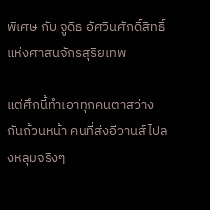พิเศษ กับ จูดิธ อัศวินศักดิ์สิทธิ์แห่งศาสนจักรสุริยเทพ

แต่ศึกนี้ทำเอาทุกคนตาสว่างกันถ้วนหน้า คนที่ส่งอีวานส์ไปลงหลุมจริงๆ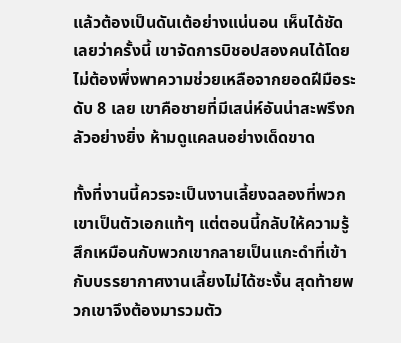แล้วต้องเป็นดันเต้อย่างแน่นอน เห็นได้ชัดเลยว่าครั้งนี้ เขาจัดการบิชอปสองคนได้โดยไม่ต้องพึ่งพาความช่วยเหลือจากยอดฝีมือระดับ 8 เลย เขาคือชายที่มีเสน่ห์อันน่าสะพรึงกลัวอย่างยิ่ง ห้ามดูแคลนอย่างเด็ดขาด

ทั้งที่งานนี้ควรจะเป็นงานเลี้ยงฉลองที่พวกเขาเป็นตัวเอกแท้ๆ แต่ตอนนี้กลับให้ความรู้สึกเหมือนกับพวกเขากลายเป็นแกะดำที่เข้ากับบรรยากาศงานเลี้ยงไม่ได้ซะงั้น สุดท้ายพวกเขาจึงต้องมารวมตัว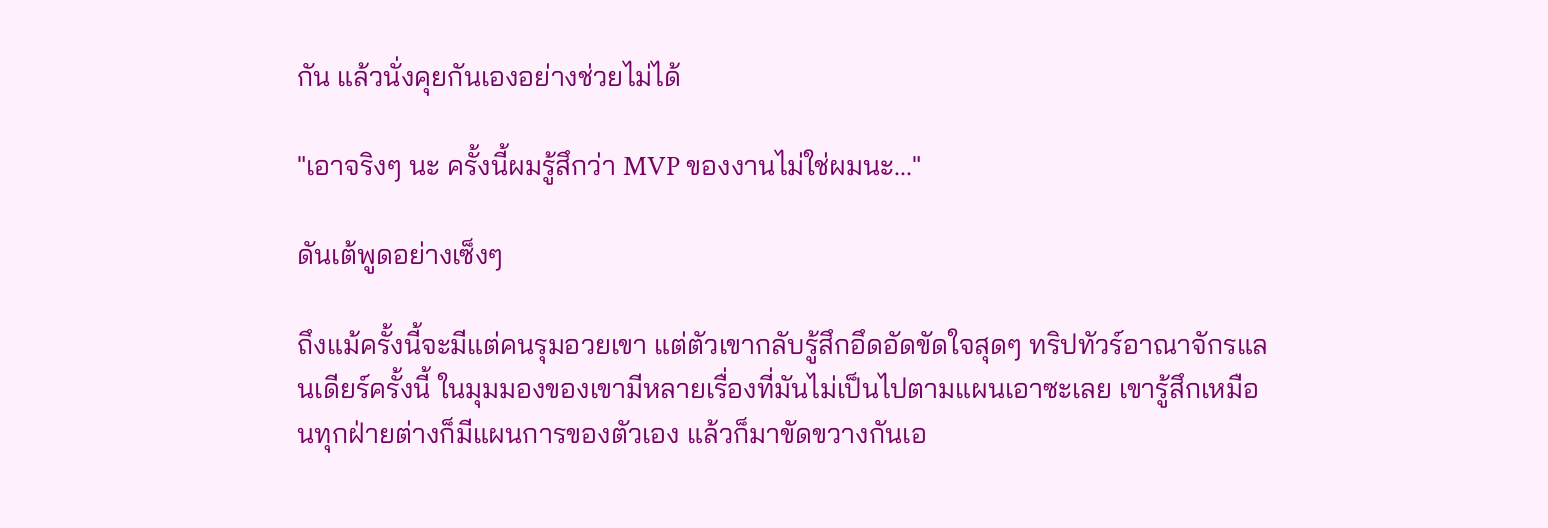กัน แล้วนั่งคุยกันเองอย่างช่วยไม่ได้

"เอาจริงๆ นะ ครั้งนี้ผมรู้สึกว่า MVP ของงานไม่ใช่ผมนะ..."

ดันเต้พูดอย่างเซ็งๆ

ถึงแม้ครั้งนี้จะมีแต่คนรุมอวยเขา แต่ตัวเขากลับรู้สึกอึดอัดขัดใจสุดๆ ทริปทัวร์อาณาจักรแลนเดียร์ครั้งนี้ ในมุมมองของเขามีหลายเรื่องที่มันไม่เป็นไปตามแผนเอาซะเลย เขารู้สึกเหมือนทุกฝ่ายต่างก็มีแผนการของตัวเอง แล้วก็มาขัดขวางกันเอ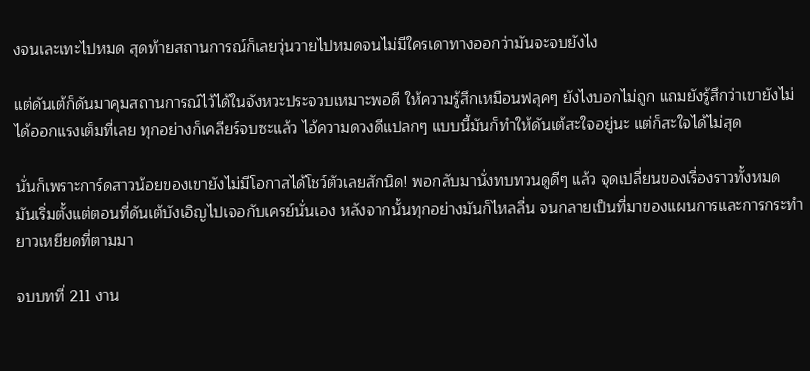งจนเละเทะไปหมด สุดท้ายสถานการณ์ก็เลยวุ่นวายไปหมดจนไม่มีใครเดาทางออกว่ามันจะจบยังไง

แต่ดันเต้ก็ดันมาคุมสถานการณ์ไว้ได้ในจังหวะประจวบเหมาะพอดี ให้ความรู้สึกเหมือนฟลุคๆ ยังไงบอกไม่ถูก แถมยังรู้สึกว่าเขายังไม่ได้ออกแรงเต็มที่เลย ทุกอย่างก็เคลียร์จบซะแล้ว ไอ้ความดวงดีแปลกๆ แบบนี้มันก็ทำให้ดันเต้สะใจอยู่นะ แต่ก็สะใจได้ไม่สุด

นั่นก็เพราะการ์ดสาวน้อยของเขายังไม่มีโอกาสได้โชว์ตัวเลยสักนิด! พอกลับมานั่งทบทวนดูดีๆ แล้ว จุดเปลี่ยนของเรื่องราวทั้งหมด มันเริ่มตั้งแต่ตอนที่ดันเต้บังเอิญไปเจอกับเครย์นั่นเอง หลังจากนั้นทุกอย่างมันก็ไหลลื่น จนกลายเป็นที่มาของแผนการและการกระทำยาวเหยียดที่ตามมา

จบบทที่ 211 งาน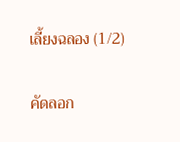เลี้ยงฉลอง (1/2)

คัดลอก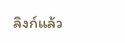ลิงก์แล้ว